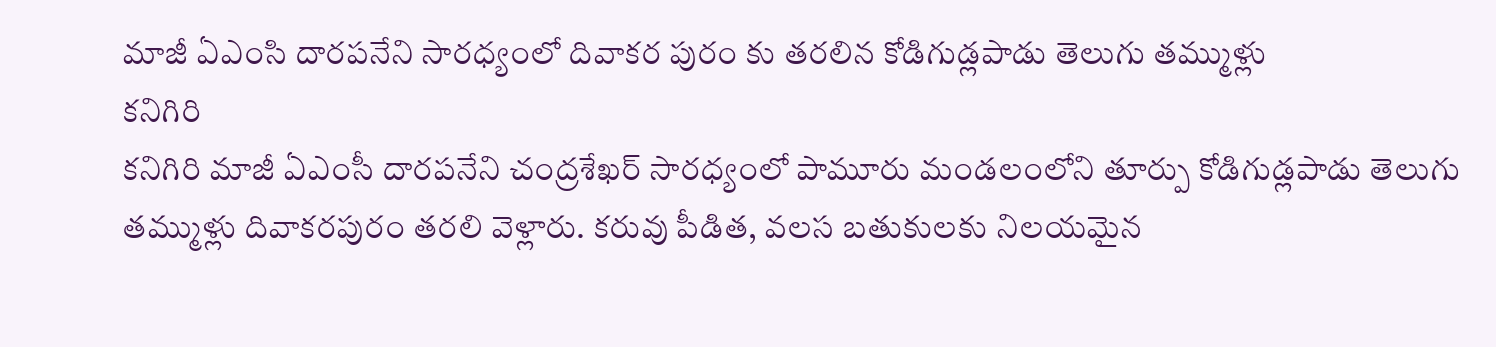మాజీ ఏఎంసి దారపనేని సారధ్యంలో దివాకర పురం కు తరలిన కోడిగుడ్లపాడు తెలుగు తమ్ముళ్లు
కనిగిరి
కనిగిరి మాజీ ఏఎంసీ దారపనేని చంద్రశేఖర్ సారధ్యంలో పామూరు మండలంలోని తూర్పు కోడిగుడ్లపాడు తెలుగు తమ్ముళ్లు దివాకరపురం తరలి వెళ్లారు. కరువు పీడిత, వలస బతుకులకు నిలయమైన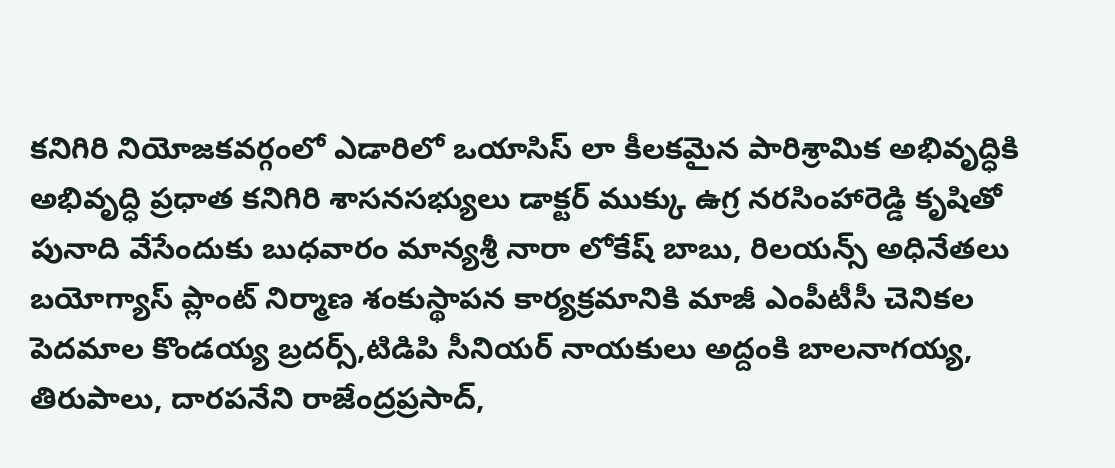కనిగిరి నియోజకవర్గంలో ఎడారిలో ఒయాసిస్ లా కీలకమైన పారిశ్రామిక అభివృద్ధికి అభివృద్ధి ప్రధాత కనిగిరి శాసనసభ్యులు డాక్టర్ ముక్కు ఉగ్ర నరసింహారెడ్డి కృషితో పునాది వేసేందుకు బుధవారం మాన్యశ్రీ నారా లోకేష్ బాబు, రిలయన్స్ అధినేతలు బయోగ్యాస్ ప్లాంట్ నిర్మాణ శంకుస్థాపన కార్యక్రమానికి మాజీ ఎంపీటీసీ చెనికల పెదమాల కొండయ్య బ్రదర్స్,టిడిపి సీనియర్ నాయకులు అద్దంకి బాలనాగయ్య, తిరుపాలు, దారపనేని రాజేంద్రప్రసాద్,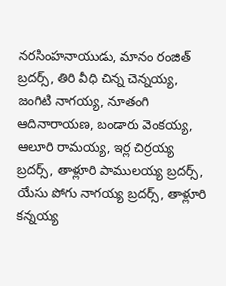నరసింహనాయుడు, మానం రంజిత్ బ్రదర్స్, తిరి వీధి చిన్న చెన్నయ్య, జంగిటి నాగయ్య, నూతంగి ఆదినారాయణ, బండారు వెంకయ్య, ఆలూరి రామయ్య, ఇర్ల చిర్రయ్య బ్రదర్స్, తాళ్లూరి పాములయ్య బ్రదర్స్, యేసు పోగు నాగయ్య బ్రదర్స్, తాళ్లూరి కన్నయ్య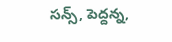సన్స్, పెద్దన్న,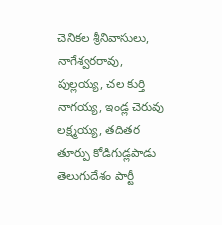చెనికల శ్రీనివాసులు, నాగేశ్వరరావు, పుల్లయ్య, చల కుర్తి నాగయ్య, ఇండ్ల చెరువు లక్ష్మయ్య, తదితర తూర్పు కోడిగుడ్లపాడు తెలుగుదేశం పార్టీ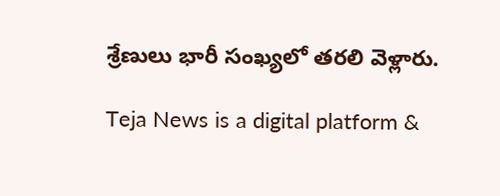శ్రేణులు భారీ సంఖ్యలో తరలి వెళ్లారు.

Teja News is a digital platform &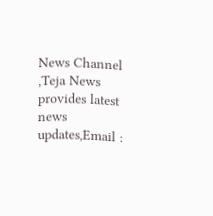News Channel ,Teja News provides latest news updates,Email :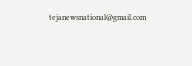tejanewsnational@gmail.com